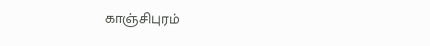காஞ்சிபுரம்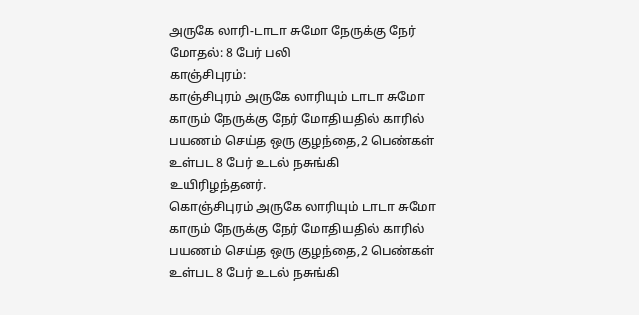அருகே லாரி-டாடா சுமோ நேருக்கு நேர் மோதல்: 8 பேர் பலி
காஞ்சிபுரம்:
காஞ்சிபுரம் அருகே லாரியும் டாடா சுமோ காரும் நேருக்கு நேர் மோதியதில் காரில் பயணம் செய்த ஒரு குழந்தை,2 பெண்கள் உள்பட 8 பேர் உடல் நசுங்கி உயிரிழந்தனர்.
கொஞ்சிபுரம் அருகே லாரியும் டாடா சுமோ காரும் நேருக்கு நேர் மோதியதில் காரில் பயணம் செய்த ஒரு குழந்தை,2 பெண்கள் உள்பட 8 பேர் உடல் நசுங்கி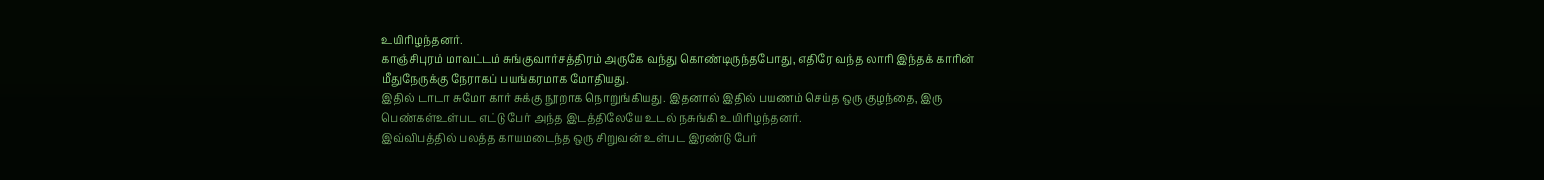உயிரிழந்தனர்.
காஞ்சிபுரம் மாவட்டம் சுங்குவார்சத்திரம் அருகே வந்து கொண்டிருந்தபோது, எதிரே வந்த லாரி இந்தக் காரின் மீதுநேருக்கு நேராகப் பயங்கரமாக மோதியது.
இதில் டாடா சுமோ கார் சுக்கு நூறாக நொறுங்கியது. இதனால் இதில் பயணம் செய்த ஒரு குழந்தை, இரு பெண்கள்உள்பட எட்டு பேர் அந்த இடத்திலேயே உடல் நசுங்கி உயிரிழந்தனர்.
இவ்விபத்தில் பலத்த காயமடைந்த ஒரு சிறுவன் உள்பட இரண்டு பேர்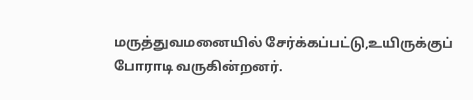மருத்துவமனையில் சேர்க்கப்பட்டு,உயிருக்குப் போராடி வருகின்றனர்.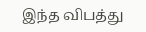இந்த விபத்து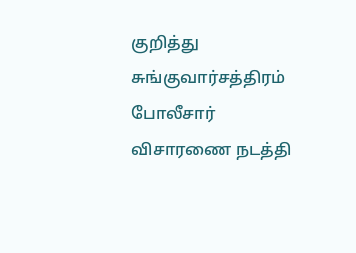குறித்து சுங்குவார்சத்திரம் போலீசார் விசாரணை நடத்தி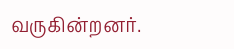வருகின்றனர்.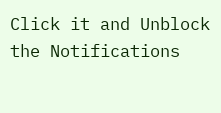Click it and Unblock the Notifications